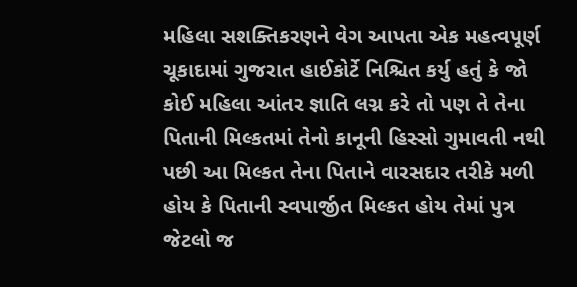મહિલા સશક્તિકરણને વેગ આપતા એક મહત્વપૂર્ણ ચૂકાદામાં ગુજરાત હાઈકોર્ટે નિશ્ચિત કર્યુ હતું કે જો કોઈ મહિલા આંતર જ્ઞાતિ લગ્ન કરે તો પણ તે તેના પિતાની મિલ્કતમાં તેનો કાનૂની હિસ્સો ગુમાવતી નથી પછી આ મિલ્કત તેના પિતાને વારસદાર તરીકે મળી હોય કે પિતાની સ્વપાર્જીત મિલ્કત હોય તેમાં પુત્ર જેટલો જ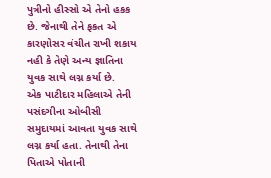પુત્રીનો હીસ્સો એ તેનો હકક છે. જેનાથી તેને ફકત એ કારણોસર વંચીત રાખી શકાય નહી કે તેણે અન્ય જ્ઞાતિના યુવક સાથે લગ્ન કર્યા છે.
એક પાટીદાર મહિલાએ તેની પસંદગીના ઓબીસી સમુદાયમાં આવતા યુવક સાથે લગ્ન કર્યા હતા. તેનાથી તેના પિતાએ પોતાની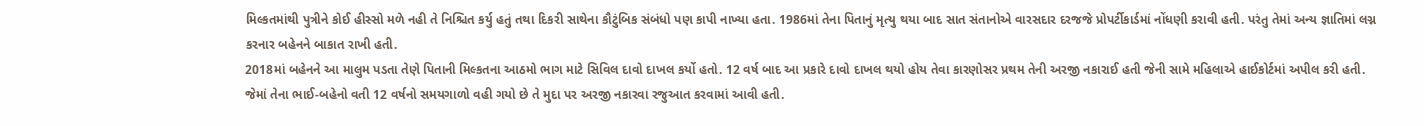મિલ્કતમાંથી પુત્રીને કોઈ હીસ્સો મળે નહી તે નિશ્ચિત કર્યુ હતું તથા દિકરી સાથેના કૌટુંબિક સંબંધો પણ કાપી નાખ્યા હતા. 1986માં તેના પિતાનું મૃત્યુ થયા બાદ સાત સંતાનોએ વારસદાર દરજજે પ્રોપર્ટીકાર્ડમાં નોંધણી કરાવી હતી. પરંતુ તેમાં અન્ય જ્ઞાતિમાં લગ્ન કરનાર બહેનને બાકાત રાખી હતી.
2018માં બહેનને આ માલુમ પડતા તેણે પિતાની મિલ્કતના આઠમો ભાગ માટે સિવિલ દાવો દાખલ કર્યો હતો. 12 વર્ષ બાદ આ પ્રકારે દાવો દાખલ થયો હોય તેવા કારણોસર પ્રથમ તેની અરજી નકારાઈ હતી જેની સામે મહિલાએ હાઈકોર્ટમાં અપીલ કરી હતી. જેમાં તેના ભાઈ-બહેનો વતી 12 વર્ષનો સમયગાળો વહી ગયો છે તે મુદા પર અરજી નકારવા રજુઆત કરવામાં આવી હતી.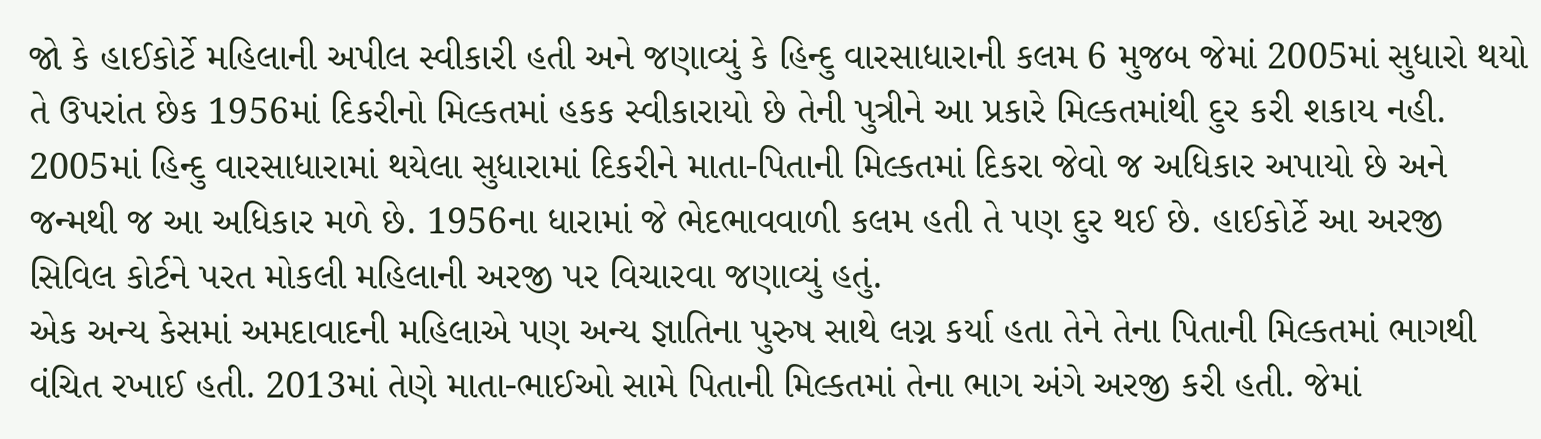જો કે હાઈકોર્ટે મહિલાની અપીલ સ્વીકારી હતી અને જણાવ્યું કે હિન્દુ વારસાધારાની કલમ 6 મુજબ જેમાં 2005માં સુધારો થયો તે ઉપરાંત છેક 1956માં દિકરીનો મિલ્કતમાં હકક સ્વીકારાયો છે તેની પુત્રીને આ પ્રકારે મિલ્કતમાંથી દુર કરી શકાય નહી.
2005માં હિન્દુ વારસાધારામાં થયેલા સુધારામાં દિકરીને માતા-પિતાની મિલ્કતમાં દિકરા જેવો જ અધિકાર અપાયો છે અને જન્મથી જ આ અધિકાર મળે છે. 1956ના ધારામાં જે ભેદભાવવાળી કલમ હતી તે પણ દુર થઈ છે. હાઈકોર્ટે આ અરજી સિવિલ કોર્ટને પરત મોકલી મહિલાની અરજી પર વિચારવા જણાવ્યું હતું.
એક અન્ય કેસમાં અમદાવાદની મહિલાએ પણ અન્ય જ્ઞાતિના પુરુષ સાથે લગ્ન કર્યા હતા તેને તેના પિતાની મિલ્કતમાં ભાગથી વંચિત રખાઈ હતી. 2013માં તેણે માતા-ભાઈઓ સામે પિતાની મિલ્કતમાં તેના ભાગ અંગે અરજી કરી હતી. જેમાં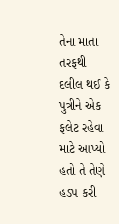તેના માતા તરફથી દલીલ થઈ કે પુત્રીને એક ફલેટ રહેવા માટે આપ્યો હતો તે તેણે હડપ કરી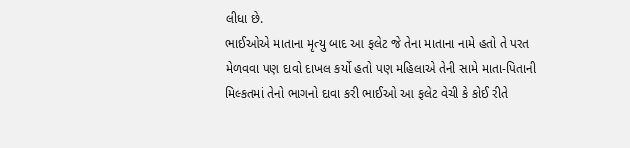લીધા છે.
ભાઈઓએ માતાના મૃત્યુ બાદ આ ફલેટ જે તેના માતાના નામે હતો તે પરત મેળવવા પણ દાવો દાખલ કર્યો હતો પણ મહિલાએ તેની સામે માતા-પિતાની મિલ્કતમાં તેનો ભાગનો દાવા કરી ભાઈઓ આ ફલેટ વેચી કે કોઈ રીતે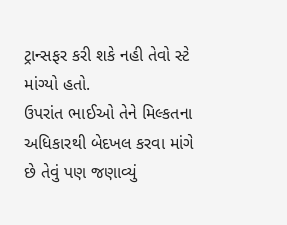ટ્રાન્સફર કરી શકે નહી તેવો સ્ટે માંગ્યો હતો.
ઉપરાંત ભાઈઓ તેને મિલ્કતના અધિકારથી બેદખલ કરવા માંગે છે તેવું પણ જણાવ્યું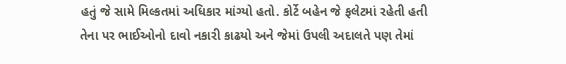હતું જે સામે મિલ્કતમાં અધિકાર માંગ્યો હતો. કોર્ટે બહેન જે ફલેટમાં રહેતી હતી તેના પર ભાઈઓનો દાવો નકારી કાઢયો અને જેમાં ઉપલી અદાલતે પણ તેમાં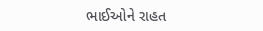ભાઈઓને રાહત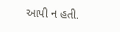આપી ન હતી.